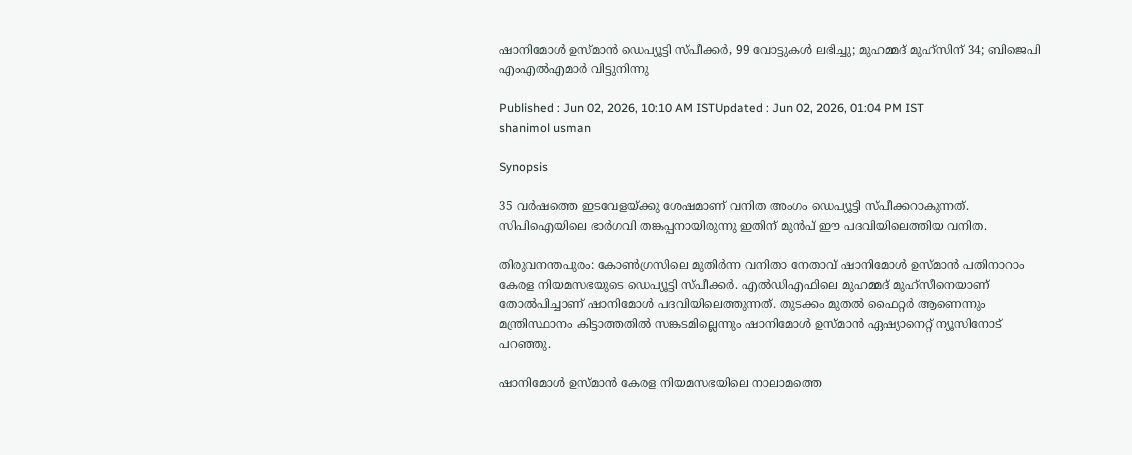ഷാനിമോൾ ഉസ്മാൻ ഡെപ്യൂട്ടി സ്പീക്കർ, 99 വോട്ടുകൾ ലഭിച്ചു; മുഹമ്മദ് മുഹ്സിന് 34; ബിജെപി എംഎൽഎമാർ വിട്ടുനിന്നു

Published : Jun 02, 2026, 10:10 AM ISTUpdated : Jun 02, 2026, 01:04 PM IST
shanimol usman

Synopsis

35 വര്‍ഷത്തെ ഇടവേളയ്ക്കു ശേഷമാണ് വനിത അംഗം ഡെപ്യൂട്ടി സ്പീക്കറാകുന്നത്. സിപിഐയിലെ ഭാര്‍ഗവി തങ്കപ്പനായിരുന്നു ഇതിന് മുൻപ് ഈ പദവിയിലെത്തിയ വനിത.

തിരുവനന്തപുരം: കോണ്‍ഗ്രസിലെ മുതിര്‍ന്ന വനിതാ നേതാവ് ഷാനിമോള്‍ ഉസ്മാൻ പതിനാറാം കേരള നിയമസഭയുടെ ഡെപ്യൂട്ടി സ്പീക്കര്‍. എൽഡിഎഫിലെ മുഹമ്മദ് മുഹ്സീനെയാണ് തോല്‍പിച്ചാണ് ഷാനിമോള്‍ പദവിയിലെത്തുന്നത്. തുടക്കം മുതൽ ഫൈറ്റര്‍ ആണെന്നും മന്ത്രിസ്ഥാനം കിട്ടാത്തതിൽ സങ്കടമില്ലെന്നും ഷാനിമോള്‍ ഉസ്മാൻ ഏഷ്യാനെറ്റ് ന്യൂസിനോട് പറഞ്ഞു.

ഷാനിമോള്‍ ഉസ്മാൻ കേരള നിയമസഭയിലെ നാലാമത്തെ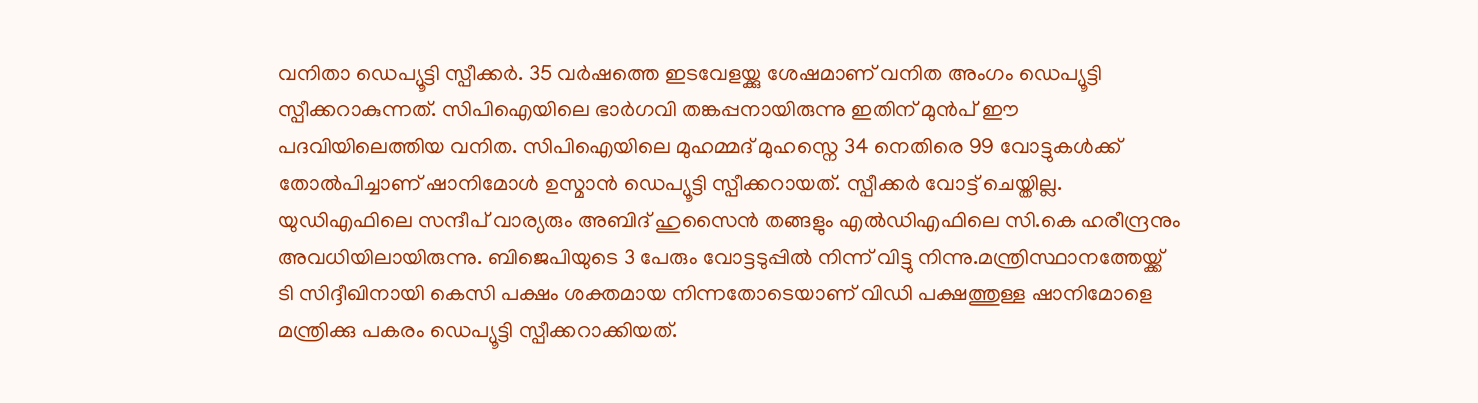വനിതാ ഡെപ്യൂട്ടി സ്പീക്കര്‍. 35 വര്‍ഷത്തെ ഇടവേളയ്ക്കു ശേഷമാണ് വനിത അംഗം ഡെപ്യൂട്ടി സ്പീക്കറാകുന്നത്. സിപിഐയിലെ ഭാര്‍ഗവി തങ്കപ്പനായിരുന്നു ഇതിന് മുൻപ് ഈ പദവിയിലെത്തിയ വനിത. സിപിഐയിലെ മുഹമ്മദ് മുഹസ്നെ 34 നെതിരെ 99 വോട്ടുകള്‍ക്ക് തോല്‍പിച്ചാണ് ഷാനിമോള്‍ ഉസ്മാൻ ഡെപ്യൂട്ടി സ്പീക്കറായത്. സ്പീക്കര്‍ വോട്ട് ചെയ്തില്ല. യുഡിഎഫിലെ സന്ദീപ് വാര്യരും അബിദ് ഹുസൈൻ തങ്ങളും എൽഡിഎഫിലെ സി.കെ ഹരീന്ദ്രനും അവധിയിലായിരുന്നു. ബിജെപിയുടെ 3 പേരും വോട്ടടുപ്പിൽ നിന്ന് വിട്ടു നിന്നു.മന്ത്രിസ്ഥാനത്തേയ്ക്ക് ടി സിദ്ദീഖിനായി കെസി പക്ഷം ശക്തമായ നിന്നതോടെയാണ് വിഡി പക്ഷത്തുള്ള ഷാനിമോളെ മന്ത്രിക്കു പകരം ഡെപ്യൂട്ടി സ്പീക്കറാക്കിയത്.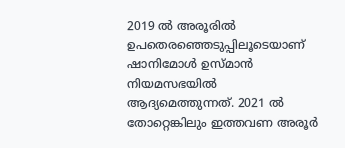2019 ൽ അരൂരിൽ ഉപതെരഞ്ഞെടുപ്പിലൂടെയാണ് ഷാനിമോള്‍ ഉസ്മാൻ നിയമസഭയിൽ ആദ്യമെത്തുന്നത്. 2021 ൽ തോറ്റെങ്കിലും ഇത്തവണ അരൂര്‍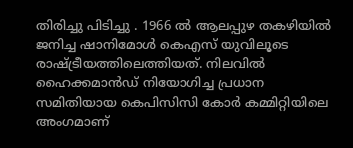തിരിച്ചു പിടിച്ചു . 1966 ൽ ആലപ്പുഴ തകഴിയിൽ ജനിച്ച ഷാനിമോള്‍ കെഎസ് യുവിലൂടെ രാഷ്ട്രീയത്തിലെത്തിയത്. നിലവിൽ ഹൈക്കമാൻഡ് നിയോഗിച്ച പ്രധാന സമിതിയായ കെപിസിസി കോര്‍ കമ്മിറ്റിയിലെ അംഗമാണ്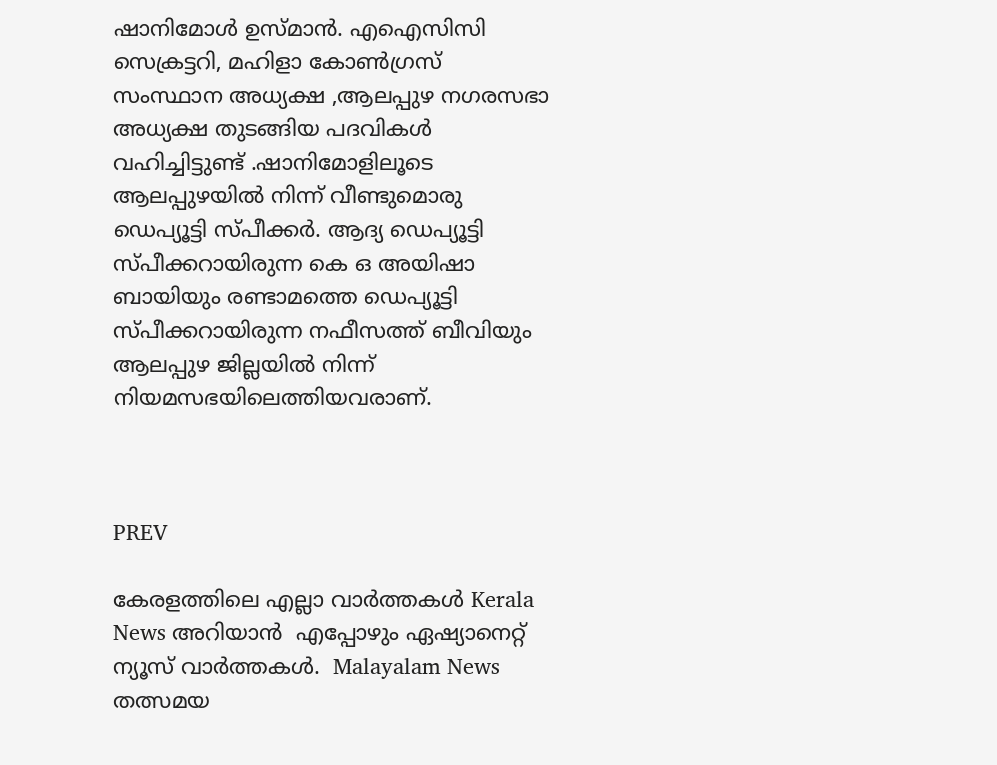ഷാനിമോള്‍ ഉസ്മാൻ. എഐസിസി സെക്രട്ടറി, മഹിളാ കോണ്‍ഗ്രസ് സംസ്ഥാന അധ്യക്ഷ ,ആലപ്പുഴ നഗരസഭാ അധ്യക്ഷ തുടങ്ങിയ പദവികള്‍ വഹിച്ചിട്ടുണ്ട് .ഷാനിമോളിലൂടെ ആലപ്പുഴയിൽ നിന്ന് വീണ്ടുമൊരു ഡെപ്യൂട്ടി സ്പീക്കര്‍. ആദ്യ ഡെപ്യൂട്ടി സ്പീക്കറായിരുന്ന കെ ഒ അയിഷാ ബായിയും രണ്ടാമത്തെ ഡെപ്യൂട്ടി സ്പീക്കറായിരുന്ന നഫീസത്ത് ബീവിയും ആലപ്പുഴ ജില്ലയിൽ നിന്ന് നിയമസഭയിലെത്തിയവരാണ്.



PREV

കേരളത്തിലെ എല്ലാ വാർത്തകൾ Kerala News അറിയാൻ  എപ്പോഴും ഏഷ്യാനെറ്റ് ന്യൂസ് വാർത്തകൾ.  Malayalam News   തത്സമയ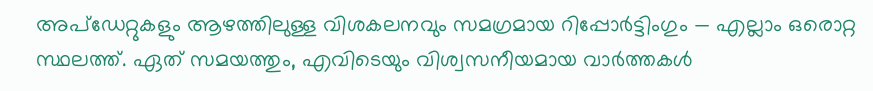അപ്‌ഡേറ്റുകളും ആഴത്തിലുള്ള വിശകലനവും സമഗ്രമായ റിപ്പോർട്ടിംഗും — എല്ലാം ഒരൊറ്റ സ്ഥലത്ത്. ഏത് സമയത്തും, എവിടെയും വിശ്വസനീയമായ വാർത്തകൾ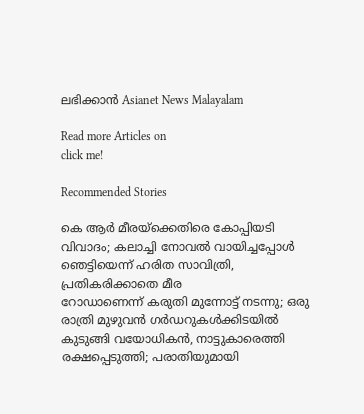ലഭിക്കാൻ Asianet News Malayalam

Read more Articles on
click me!

Recommended Stories

കെ ആർ മീരയ്‌ക്കെതിരെ കോപ്പിയടി വിവാദം; കലാച്ചി നോവൽ വായിച്ചപ്പോൾ ഞെട്ടിയെന്ന് ഹരിത സാവിത്രി, പ്രതികരിക്കാതെ മീര
റോഡാണെന്ന് കരുതി മുന്നോട്ട് നടന്നു; ഒരു രാത്രി മുഴുവൻ ഗർഡറുകൾക്കിടയിൽ കുടുങ്ങി വയോധികൻ, നാട്ടുകാരെത്തി രക്ഷപ്പെടുത്തി; പരാതിയുമായി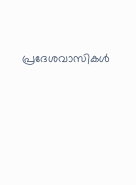പ്രദേശവാസികൾ